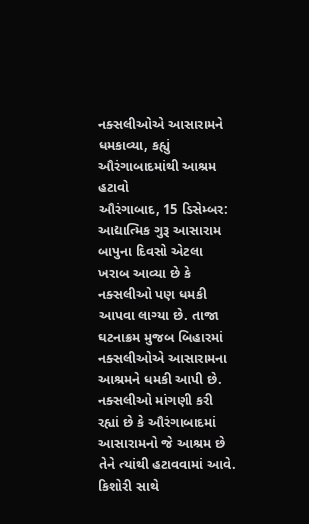નક્સલીઓએ આસારામને ધમકાવ્યા, કહ્યું ઔરંગાબાદમાંથી આશ્રમ હટાવો
ઔરંગાબાદ, 15 ડિસેમ્બર: આદ્યાત્મિક ગુરૂ આસારામ બાપુના દિવસો એટલા ખરાબ આવ્યા છે કે નક્સલીઓ પણ ધમકી આપવા લાગ્યા છે. તાજા ઘટનાક્રમ મુજબ બિહારમાં નક્સલીઓએ આસારામના આશ્રમને ધમકી આપી છે. નક્સલીઓ માંગણી કરી રહ્યાં છે કે ઔરંગાબાદમાં આસારામનો જે આશ્રમ છે તેને ત્યાંથી હટાવવામાં આવે.
કિશોરી સાથે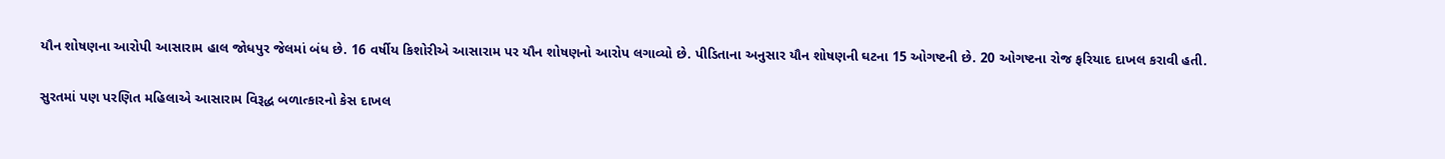યૌન શોષણના આરોપી આસારામ હાલ જોધપુર જેલમાં બંધ છે. 16 વર્ષીય કિશોરીએ આસારામ પર યૌન શોષણનો આરોપ લગાવ્યો છે. પીડિતાના અનુસાર યૌન શોષણની ઘટના 15 ઓગષ્ટની છે. 20 ઓગષ્ટના રોજ ફરિયાદ દાખલ કરાવી હતી.

સુરતમાં પણ પરણિત મહિલાએ આસારામ વિરૂદ્ધ બળાત્કારનો કેસ દાખલ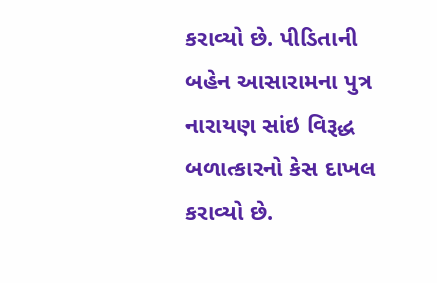કરાવ્યો છે. પીડિતાની બહેન આસારામના પુત્ર નારાયણ સાંઇ વિરૂદ્ધ બળાત્કારનો કેસ દાખલ કરાવ્યો છે.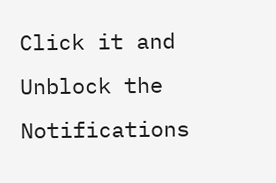Click it and Unblock the Notifications